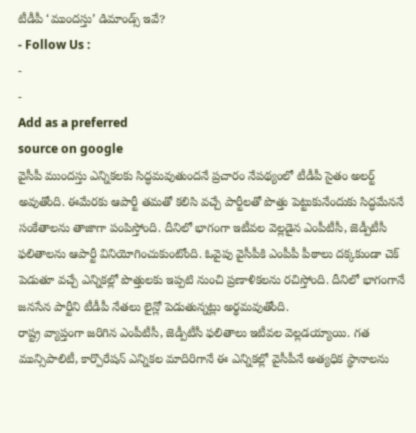టీడీపీ ‘ముందస్తు’ డిమాండ్స్ ఇవే?
- Follow Us :
-
-
Add as a preferred
source on google
వైసీపీ ముందస్తు ఎన్నికలకు సిద్ధమవుతుందనే ప్రచారం నేపథ్యంలో టీడీపీ సైతం అలర్ట్ అవుతోంది. ఈమేరకు ఆపార్టీ తమతో కలిసి వచ్చే పార్టీలతో పొత్తు పెట్టుకునేందుకు సిద్ధమేననే సంకేతాలను తాజాగా పంపిస్తోంది. దీనిలో భాగంగా ఇటీవల వెల్లడైన ఎంపీటీసీ, జెడ్పీటీసీ ఫలితాలను ఆపార్టీ వినియోగించుకుంటోంది. ఓవైపు వైసీపీకి ఎంపీపీ పీఠాలు దక్కకుండా చెక్ పెడుతూ వచ్చే ఎన్నికల్లో పొత్తులకు ఇప్పటి నుంచి ప్రణాళికలను రచిస్తోంది. దీనిలో భాగంగానే జనసేన పార్టీని టీడీపీ నేతలు లైన్లో పెడుతున్నట్లు అర్థమవుతోంది.
రాష్ట్ర వ్యాప్తంగా జరిగిన ఎంపీటీసీ, జెడ్పీటీసీ ఫలితాలు ఇటీవల వెల్లడయ్యాయి. గత మున్సిపాలిటీ, కార్పొరేషన్ ఎన్నికల మాదిరిగానే ఈ ఎన్నికల్లో వైసీపీనే అత్యధిక స్థానాలను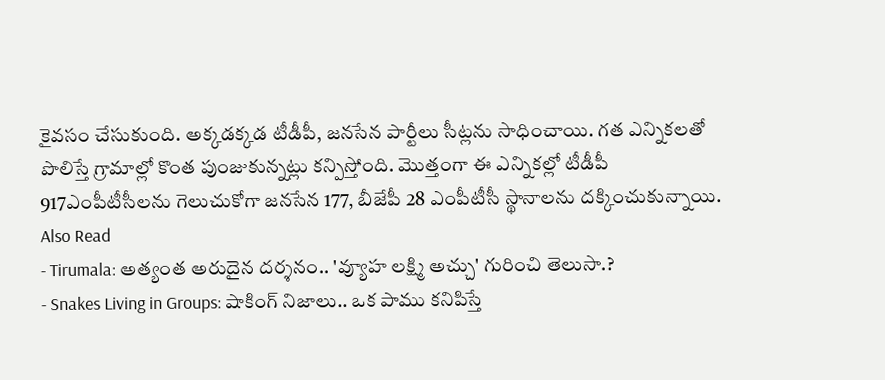కైవసం చేసుకుంది. అక్కడక్కడ టీడీపీ, జనసేన పార్టీలు సీట్లను సాధించాయి. గత ఎన్నికలతో పొలిస్తే గ్రామాల్లో కొంత పుంజుకున్నట్లు కన్పిస్తోంది. మొత్తంగా ఈ ఎన్నికల్లో టీడీపీ 917ఎంపీటీసీలను గెలుచుకోగా జనసేన 177, బీజేపీ 28 ఎంపీటీసీ స్థానాలను దక్కించుకున్నాయి.
Also Read
- Tirumala: అత్యంత అరుదైన దర్శనం.. 'వ్యూహ లక్ష్మి అచ్చు' గురించి తెలుసా.?
- Snakes Living in Groups: షాకింగ్ నిజాలు.. ఒక పాము కనిపిస్తే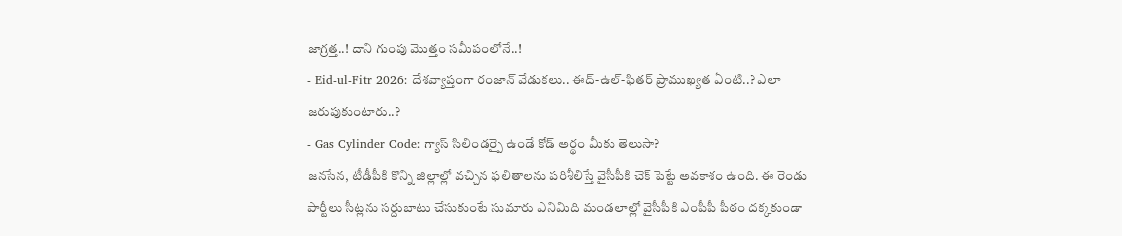జాగ్రత్త..! దాని గుంపు మొత్తం సమీపంలోనే..!
- Eid-ul-Fitr 2026: దేశవ్యాప్తంగా రంజాన్ వేడుకలు.. ఈద్-ఉల్-ఫితర్ ప్రాముఖ్యత ఏంటి..? ఎలా జరుపుకుంటారు..?
- Gas Cylinder Code: గ్యాస్ సిలిండర్పై ఉండే కోడ్ అర్థం మీకు తెలుసా?
జనసేన, టీడీపీకి కొన్ని జిల్లాల్లో వచ్చిన ఫలితాలను పరిశీలిస్తే వైసీపీకి చెక్ పెట్టే అవకాశం ఉంది. ఈ రెండు పార్టీలు సీట్లను సర్దుబాటు చేసుకుంటే సుమారు ఎనిమిది మండలాల్లో వైసీపీకి ఎంపీపీ పీఠం దక్కకుండా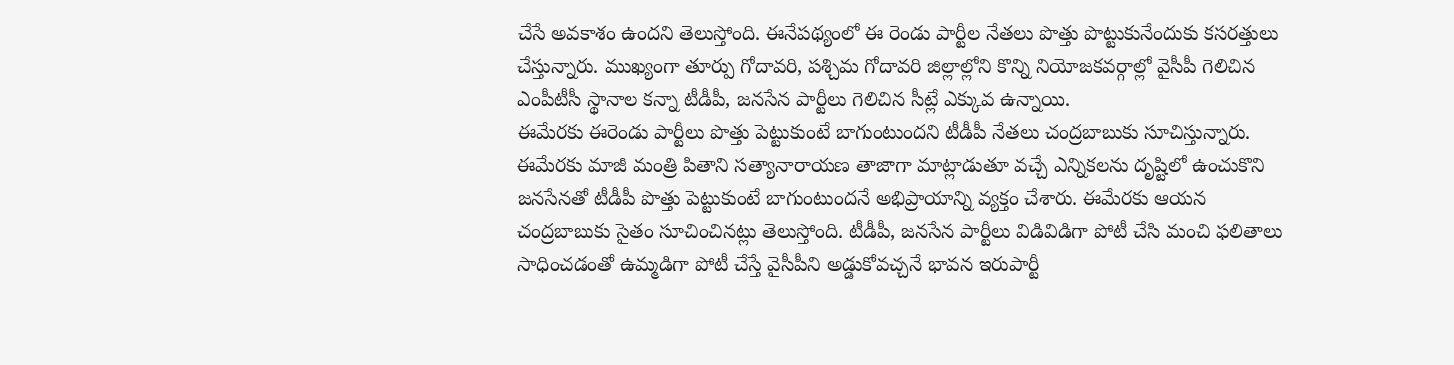చేసే అవకాశం ఉందని తెలుస్తోంది. ఈనేపథ్యంలో ఈ రెండు పార్టీల నేతలు పొత్తు పొట్టుకునేందుకు కసరత్తులు చేస్తున్నారు. ముఖ్యంగా తూర్పు గోదావరి, పశ్చిమ గోదావరి జిల్లాల్లోని కొన్ని నియోజకవర్గాల్లో వైసీపీ గెలిచిన ఎంపీటీసీ స్థానాల కన్నా టీడీపీ, జనసేన పార్టీలు గెలిచిన సీట్లే ఎక్కువ ఉన్నాయి.
ఈమేరకు ఈరెండు పార్టీలు పొత్తు పెట్టుకుంటే బాగుంటుందని టీడీపీ నేతలు చంద్రబాబుకు సూచిస్తున్నారు. ఈమేరకు మాజీ మంత్రి పితాని సత్యానారాయణ తాజాగా మాట్లాడుతూ వచ్చే ఎన్నికలను దృష్టిలో ఉంచుకొని జనసేనతో టీడీపీ పొత్తు పెట్టుకుంటే బాగుంటుందనే అభిప్రాయాన్ని వ్యక్తం చేశారు. ఈమేరకు ఆయన చంద్రబాబుకు సైతం సూచించినట్లు తెలుస్తోంది. టీడీపీ, జనసేన పార్టీలు విడివిడిగా పోటీ చేసి మంచి ఫలితాలు సాధించడంతో ఉమ్మడిగా పోటీ చేస్తే వైసీపీని అడ్డుకోవచ్చనే భావన ఇరుపార్టీ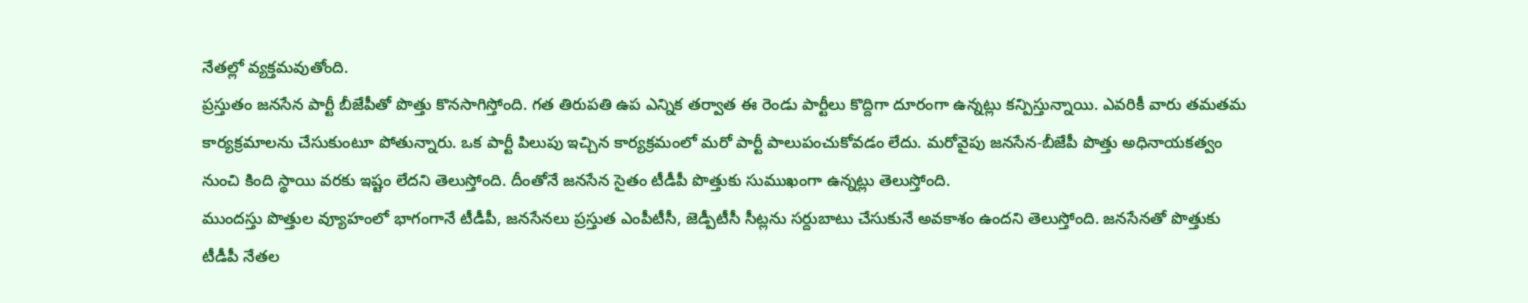నేతల్లో వ్యక్తమవుతోంది.
ప్రస్తుతం జనసేన పార్టీ బీజేపీతో పొత్తు కొనసాగిస్తోంది. గత తిరుపతి ఉప ఎన్నిక తర్వాత ఈ రెండు పార్టీలు కొద్దిగా దూరంగా ఉన్నట్లు కన్పిస్తున్నాయి. ఎవరికీ వారు తమతమ కార్యక్రమాలను చేసుకుంటూ పోతున్నారు. ఒక పార్టీ పిలుపు ఇచ్చిన కార్యక్రమంలో మరో పార్టీ పాలుపంచుకోవడం లేదు. మరోవైపు జనసేన-బీజేపీ పొత్తు అధినాయకత్వం నుంచి కింది స్థాయి వరకు ఇష్టం లేదని తెలుస్తోంది. దీంతోనే జనసేన సైతం టీడీపీ పొత్తుకు సుముఖంగా ఉన్నట్లు తెలుస్తోంది.
ముందస్తు పొత్తుల వ్యూహంలో భాగంగానే టీడీపీ, జనసేనలు ప్రస్తుత ఎంపీటీసీ, జెడ్పీటీసీ సీట్లను సర్దుబాటు చేసుకునే అవకాశం ఉందని తెలుస్తోంది. జనసేనతో పొత్తుకు టీడీపీ నేతల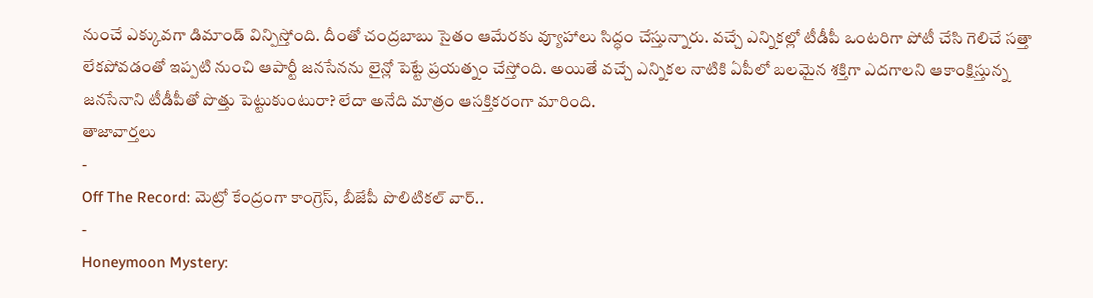నుంచే ఎక్కువగా డిమాండ్ విన్పిస్తోంది. దీంతో చంద్రబాబు సైతం ఆమేరకు వ్యూహాలు సిద్ధం చేస్తున్నారు. వచ్చే ఎన్నికల్లో టీడీపీ ఒంటరిగా పోటీ చేసి గెలిచే సత్తా లేకపోవడంతో ఇప్పటి నుంచి ఆపార్టీ జనసేనను లైన్లో పెట్టే ప్రయత్నం చేస్తోంది. అయితే వచ్చే ఎన్నికల నాటికి ఏపీలో బలమైన శక్తిగా ఎదగాలని ఆకాంక్షిస్తున్న జనసేనాని టీడీపీతో పొత్తు పెట్టుకుంటురా? లేదా అనేది మాత్రం ఆసక్తికరంగా మారింది.
తాజావార్తలు
-
Off The Record: మెట్రో కేంద్రంగా కాంగ్రెస్, బీజేపీ పొలిటికల్ వార్..
-
Honeymoon Mystery: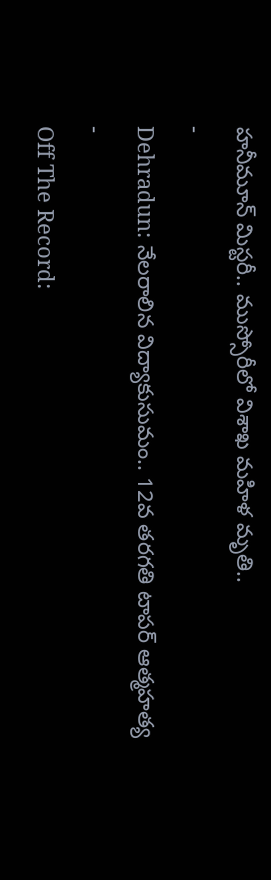హనీమూన్ మిస్టరీ.. ముస్సోరీలో విశాఖ మహిళ మృతి..
-
Dehradun: నేలరాలిన విద్యాకుసుమం.. 12వ తరగతి టాపర్ ఆత్మహత్య
-
Off The Record: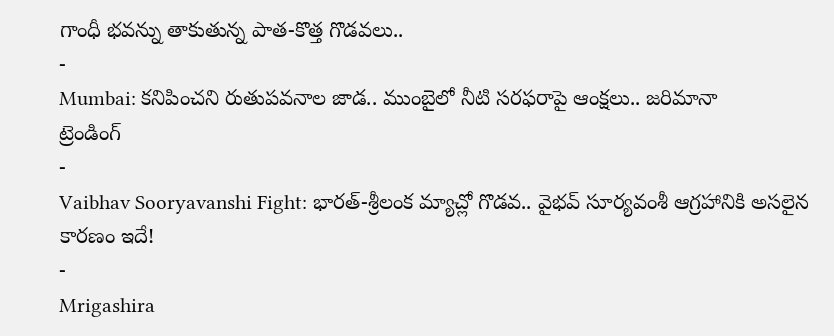గాంధీ భవన్ను తాకుతున్న పాత-కొత్త గొడవలు..
-
Mumbai: కనిపించని రుతుపవనాల జాడ.. ముంబైలో నీటి సరఫరాపై ఆంక్షలు.. జరిమానా
ట్రెండింగ్
-
Vaibhav Sooryavanshi Fight: భారత్-శ్రీలంక మ్యాచ్లో గొడవ.. వైభవ్ సూర్యవంశీ ఆగ్రహానికి అసలైన కారణం ఇదే!
-
Mrigashira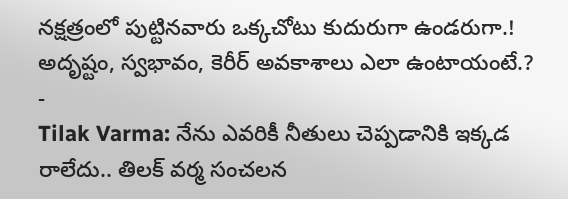నక్షత్రంలో పుట్టినవారు ఒక్కచోటు కుదురుగా ఉండరుగా.! అదృష్టం, స్వభావం, కెరీర్ అవకాశాలు ఎలా ఉంటాయంటే.?
-
Tilak Varma: నేను ఎవరికీ నీతులు చెప్పడానికి ఇక్కడ రాలేదు.. తిలక్ వర్మ సంచలన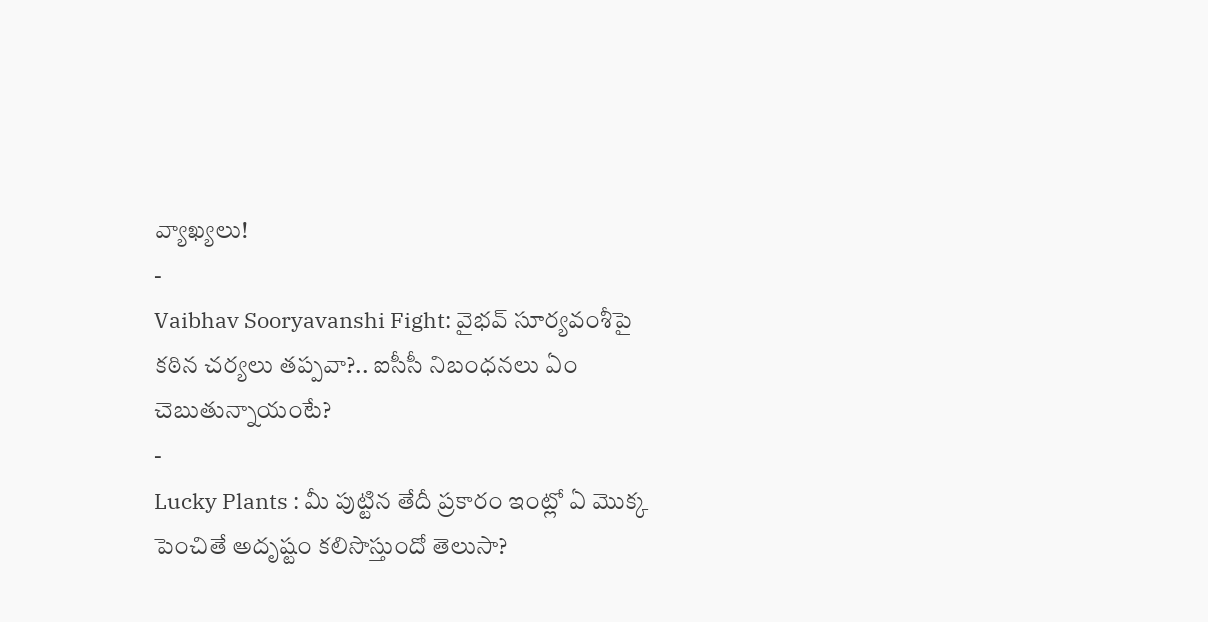వ్యాఖ్యలు!
-
Vaibhav Sooryavanshi Fight: వైభవ్ సూర్యవంశీపై కఠిన చర్యలు తప్పవా?.. ఐసీసీ నిబంధనలు ఏం చెబుతున్నాయంటే?
-
Lucky Plants : మీ పుట్టిన తేదీ ప్రకారం ఇంట్లో ఏ మొక్క పెంచితే అదృష్టం కలిసొస్తుందో తెలుసా?